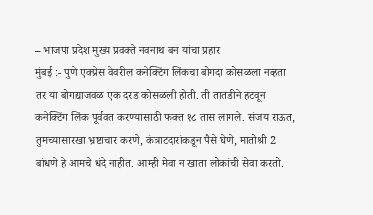– भाजपा प्रदेश मुख्य प्रवक्ते नवनाथ बन यांचा प्रहार
मुंबई :- पुणे एक्प्रेस वेवरील कनेक्टिंग लिंकचा बोगदा कोसळला नव्हता तर या बोगद्याजवळ एक दरड कोसळली होती. ती तातडीने हटवून कनेक्टिंग लिंक पूर्ववत करण्यासाठी फक्त १८ तास लागले. संजय राऊत, तुमच्यासारखा भ्रष्टाचार करणे, कंत्राटदारांकडून पैसे घेणे, मातोश्री 2 बांधणे हे आमचे धंदे नाहीत. आम्ही मेवा न खाता लोकांची सेवा करतो.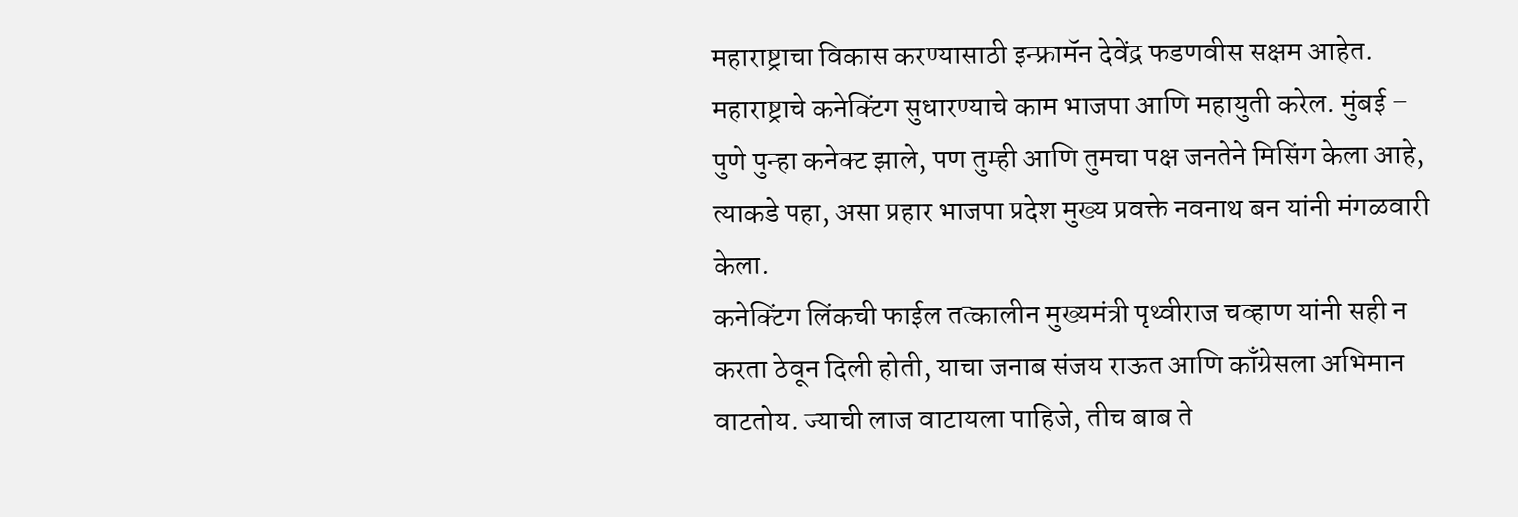महाराष्ट्राचा विकास करण्यासाठी इन्फ्रामॅन देवेंद्र फडणवीस सक्षम आहेत. महाराष्ट्राचे कनेक्टिंग सुधारण्याचे काम भाजपा आणि महायुती करेल. मुंबई – पुणे पुन्हा कनेक्ट झाले, पण तुम्ही आणि तुमचा पक्ष जनतेने मिसिंग केला आहे, त्याकडे पहा, असा प्रहार भाजपा प्रदेश मुख्य प्रवक्ते नवनाथ बन यांनी मंगळवारी केला.
कनेक्टिंग लिंकची फाईल तत्कालीन मुख्यमंत्री पृथ्वीराज चव्हाण यांनी सही न करता ठेवून दिली होती, याचा जनाब संजय राऊत आणि काँग्रेसला अभिमान वाटतोय. ज्याची लाज वाटायला पाहिजे, तीच बाब ते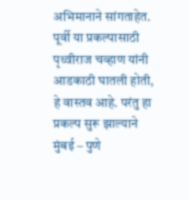अभिमानाने सांगताहेत. पूर्वी या प्रकल्पासाठी पृथ्वीराज चव्हाण यांनी आडकाठी घातली होती, हे वास्तव आहे. परंतु हा प्रकल्प सुरू झाल्याने मुंबई – पुणे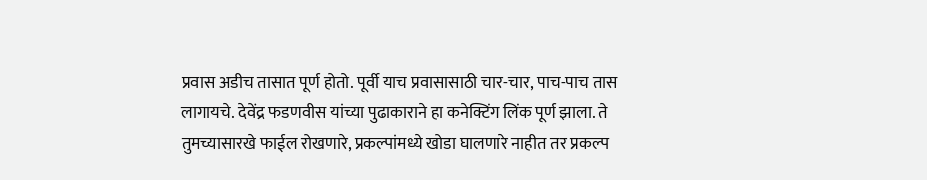प्रवास अडीच तासात पूर्ण होतो. पूर्वी याच प्रवासासाठी चार-चार, पाच-पाच तास लागायचे. देवेंद्र फडणवीस यांच्या पुढाकाराने हा कनेक्टिंग लिंक पूर्ण झाला. ते तुमच्यासारखे फाईल रोखणारे, प्रकल्पांमध्ये खोडा घालणारे नाहीत तर प्रकल्प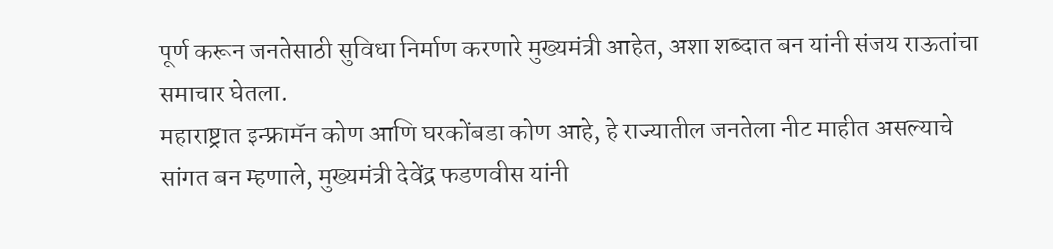पूर्ण करून जनतेसाठी सुविधा निर्माण करणारे मुख्यमंत्री आहेत, अशा शब्दात बन यांनी संजय राऊतांचा समाचार घेतला.
महाराष्ट्रात इन्फ्रामॅन कोण आणि घरकोंबडा कोण आहे, हे राज्यातील जनतेला नीट माहीत असल्याचे सांगत बन म्हणाले, मुख्यमंत्री देवेंद्र फडणवीस यांनी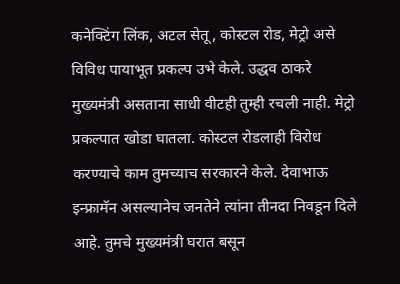कनेक्टिंग लिंक, अटल सेतू, कोस्टल रोड, मेट्रो असे विविध पायाभूत प्रकल्प उभे केले. उद्धव ठाकरे मुख्यमंत्री असताना साधी वीटही तुम्ही रचली नाही. मेट्रो प्रकल्पात खोडा घातला. कोस्टल रोडलाही विरोध करण्याचे काम तुमच्याच सरकारने केले. देवाभाऊ इन्फ्रामॅन असल्यानेच जनतेने त्यांना तीनदा निवडून दिले आहे. तुमचे मुख्यमंत्री घरात बसून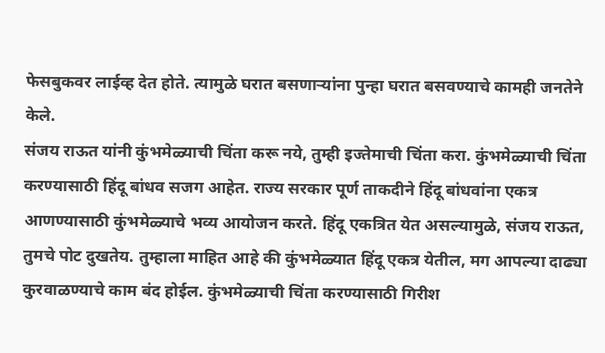फेसबुकवर लाईव्ह देत होते. त्यामुळे घरात बसणाऱ्यांना पुन्हा घरात बसवण्याचे कामही जनतेने केले.
संजय राऊत यांनी कुंभमेळ्याची चिंता करू नये, तुम्ही इज्तेमाची चिंता करा. कुंभमेळ्याची चिंता करण्यासाठी हिंदू बांधव सजग आहेत. राज्य सरकार पूर्ण ताकदीने हिंदू बांधवांना एकत्र आणण्यासाठी कुंभमेळ्याचे भव्य आयोजन करते. हिंदू एकत्रित येत असल्यामुळे, संजय राऊत, तुमचे पोट दुखतेय. तुम्हाला माहित आहे की कुंभमेळ्यात हिंदू एकत्र येतील, मग आपल्या दाढ्या कुरवाळण्याचे काम बंद होईल. कुंभमेळ्याची चिंता करण्यासाठी गिरीश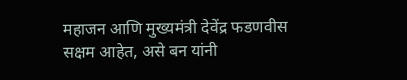महाजन आणि मुख्यमंत्री देवेंद्र फडणवीस सक्षम आहेत, असे बन यांनी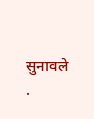सुनावले .